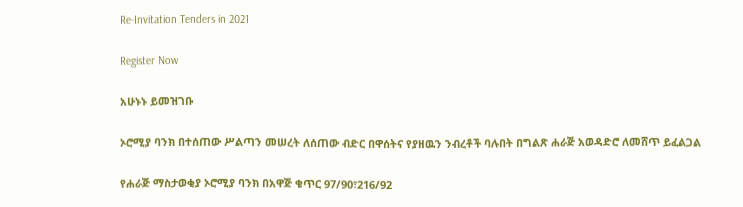Re-Invitation Tenders in 2021

Register Now

አሁኑኑ ይመዝገቡ

ኦሮሚያ ባንክ በተሰጠው ሥልጣን መሠረት ለሰጠው ብድር በዋሰትና የያዘዉን ንብረቶች ባሉበት በግልጽ ሐራጅ አወዳድሮ ለመሸጥ ይፈልጋል

የሐራጅ ማስታወቂያ ኦሮሚያ ባንክ በአዋጅ ቁጥር 97/90፣216/92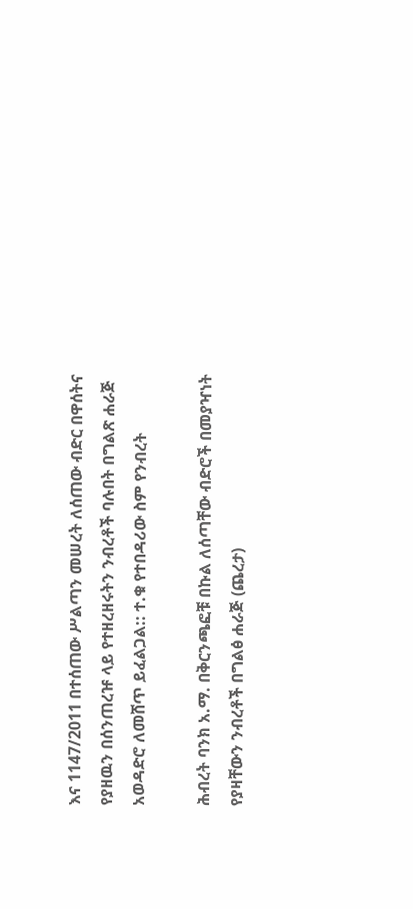እና 1147/2011 በተሰጠው ሥልጣን መሠረት ለሰጠው ብድር በዋሰትና የያዘዉን በሰንጠረዡ ላይ የተዘረዘሩትን ንብረቶች ባሉበት በግልጽ ሐራጅ አወዳድሮ ለመሸጥ ይፈልጋል:: ተ.ቁ የተበዳሪው ስም የንብረት

ሕብረት ባንክ አ.ማ. በቅርንጫፎቹ በኩል ለሰጣቸው ብድሮች በመያዣነት የያዛቸውን ንብረቶች በግልፅ ሐራጅ (ጨረታ)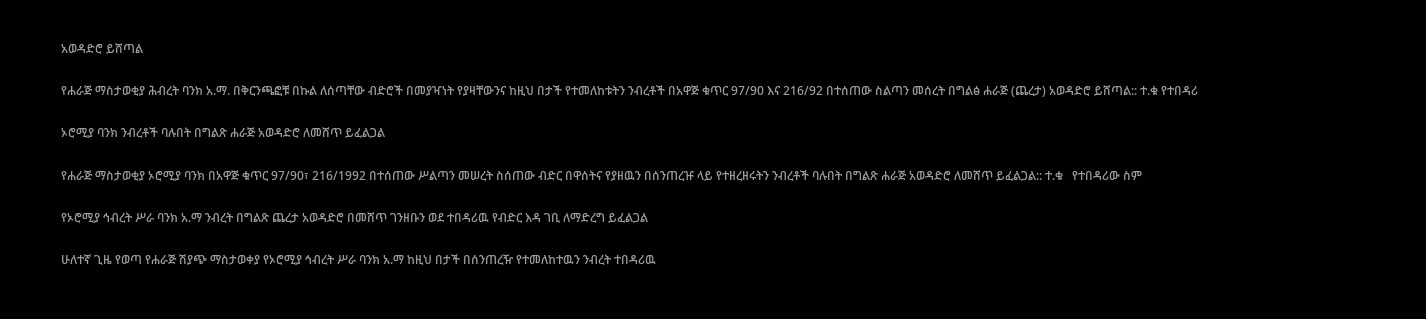አወዳድሮ ይሸጣል

የሐራጅ ማስታወቂያ ሕብረት ባንክ አ.ማ. በቅርንጫፎቹ በኩል ለሰጣቸው ብድሮች በመያዣነት የያዛቸውንና ከዚህ በታች የተመለከቱትን ንብረቶች በአዋጅ ቁጥር 97/90 እና 216/92 በተሰጠው ስልጣን መሰረት በግልፅ ሐራጅ (ጨረታ) አወዳድሮ ይሸጣል:: ተ.ቁ የተበዳሪ

ኦሮሚያ ባንክ ንብረቶች ባሉበት በግልጽ ሐራጅ አወዳድሮ ለመሸጥ ይፈልጋል

የሐራጅ ማስታወቂያ ኦሮሚያ ባንክ በአዋጅ ቁጥር 97/90፣ 216/1992 በተሰጠው ሥልጣን መሠረት ስሰጠው ብድር በዋሰትና የያዘዉን በሰንጠረዡ ላይ የተዘረዘሩትን ንብረቶች ባሉበት በግልጽ ሐራጅ አወዳድሮ ለመሸጥ ይፈልጋል:: ተ.ቁ   የተበዳሪው ስም

የኦሮሚያ ኅብረት ሥራ ባንክ አ.ማ ንብረት በግልጽ ጨረታ አወዳድሮ በመሸጥ ገንዘቡን ወደ ተበዳሪዉ የብድር እዳ ገቢ ለማድረግ ይፈልጋል

ሁለተኛ ጊዜ የወጣ የሐራጅ ሽያጭ ማስታወቀያ የኦሮሚያ ኅብረት ሥራ ባንክ አ.ማ ከዚህ በታች በሰንጠረዥ የተመለከተዉን ንብረት ተበዳሪዉ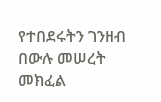የተበደሩትን ገንዘብ በውሉ መሠረት መክፈል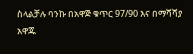ስላልቻሉ ባንኩ በአዋጅ ቁጥር 97/90 እና በማሻሻያ አዋጁ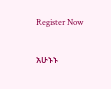Register Now

አሁኑኑ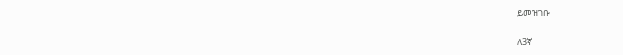ይመዝገቡ

ለ3ኛ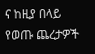ና ከዚያ በላይ የወጡ ጨረታዎች